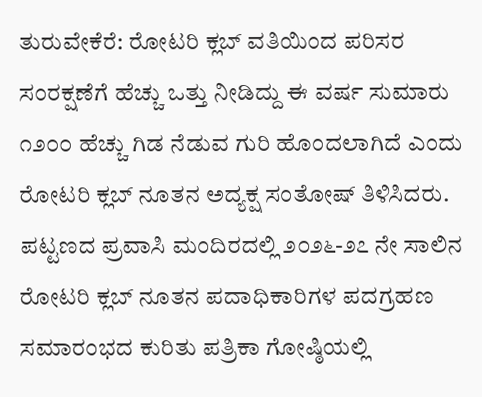ತುರುವೇಕೆರೆ: ರೋಟರಿ ಕ್ಲಬ್ ವತಿಯಿಂದ ಪರಿಸರ ಸಂರಕ್ಷಣೆಗೆ ಹೆಚ್ಚು ಒತ್ತು ನೀಡಿದ್ದು ಈ ವರ್ಷ ಸುಮಾರು ೧೨೦೦ ಹೆಚ್ಚು ಗಿಡ ನೆಡುವ ಗುರಿ ಹೊಂದಲಾಗಿದೆ ಎಂದು ರೋಟರಿ ಕ್ಲಬ್ ನೂತನ ಅದ್ಯಕ್ಷ ಸಂತೋಷ್ ತಿಳಿಸಿದರು.
ಪಟ್ಟಣದ ಪ್ರವಾಸಿ ಮಂದಿರದಲ್ಲಿ ೨೦೨೬-೨೭ ನೇ ಸಾಲಿನ ರೋಟರಿ ಕ್ಲಬ್ ನೂತನ ಪದಾಧಿಕಾರಿಗಳ ಪದಗ್ರಹಣ ಸಮಾರಂಭದ ಕುರಿತು ಪತ್ರಿಕಾ ಗೋಷ್ಠಿಯಲ್ಲಿ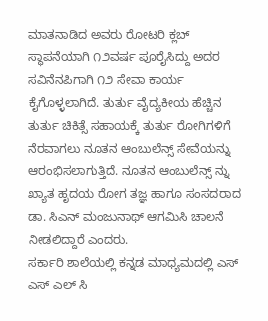ಮಾತನಾಡಿದ ಅವರು ರೋಟರಿ ಕ್ಲಬ್ ಸ್ಥಾಪನೆಯಾಗಿ ೧೨ವರ್ಷ ಪೂರೈಸಿದ್ದು ಅದರ ಸವಿನೆನಪಿಗಾಗಿ ೧೨ ಸೇವಾ ಕಾರ್ಯ ಕೈಗೊಳ್ಳಲಾಗಿದೆ. ತುರ್ತು ವೈದ್ಯಕೀಯ ಹೆಚ್ಚಿನ ತುರ್ತು ಚಿಕಿತ್ಸೆ ಸಹಾಯಕ್ಕೆ ತುರ್ತು ರೋಗಿಗಳಿಗೆ ನೆರವಾಗಲು ನೂತನ ಆಂಬುಲೆನ್ಸ್ ಸೇವೆಯನ್ನು ಆರಂಭಿಸಲಾಗುತ್ತಿದೆ. ನೂತನ ಆಂಬುಲೆನ್ಸ್ ನ್ನು ಖ್ಯಾತ ಹೃದಯ ರೋಗ ತಜ್ಞ ಹಾಗೂ ಸಂಸದರಾದ ಡಾ. ಸಿಎನ್ ಮಂಜುನಾಥ್ ಆಗಮಿಸಿ ಚಾಲನೆ ನೀಡಲಿದ್ದಾರೆ ಎಂದರು.
ಸರ್ಕಾರಿ ಶಾಲೆಯಲ್ಲಿ ಕನ್ನಡ ಮಾಧ್ಯಮದಲ್ಲಿ ಎಸ್ ಎಸ್ ಎಲ್ ಸಿ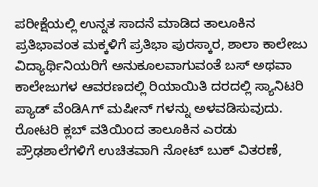ಪರೀಕ್ಷೆಯಲ್ಲಿ ಉನ್ನತ ಸಾದನೆ ಮಾಡಿದ ತಾಲೂಕಿನ ಪ್ರತಿಭಾವಂತ ಮಕ್ಕಳಿಗೆ ಪ್ರತಿಭಾ ಪುರಸ್ಕಾರ, ಶಾಲಾ ಕಾಲೇಜು ವಿದ್ಯಾರ್ಥಿನಿಯರಿಗೆ ಅನುಕೂಲವಾಗುವಂತೆ ಬಸ್ ಅಥವಾ ಕಾಲೇಜುಗಳ ಆವರಣದಲ್ಲಿ ರಿಯಾಯಿತಿ ದರದಲ್ಲಿ ಸ್ಯಾನಿಟರಿ ಪ್ಯಾಡ್ ವೆಂಡಿAಗ್ ಮಷೀನ್ ಗಳನ್ನು ಅಳವಡಿಸುವುದು. ರೋಟರಿ ಕ್ಲಬ್ ವತಿಯಿಂದ ತಾಲೂಕಿನ ಎರಡು ಪ್ರೌಢಶಾಲೆಗಳಿಗೆ ಉಚಿತವಾಗಿ ನೋಟ್ ಬುಕ್ ವಿತರಣೆ,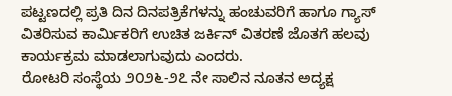ಪಟ್ಟಣದಲ್ಲಿ ಪ್ರತಿ ದಿನ ದಿನಪತ್ರಿಕೆಗಳನ್ನು ಹಂಚುವರಿಗೆ ಹಾಗೂ ಗ್ಯಾಸ್ ವಿತರಿಸುವ ಕಾರ್ಮಿಕರಿಗೆ ಉಚಿತ ಜರ್ಕಿನ್ ವಿತರಣೆ ಜೊತಗೆ ಹಲವು ಕಾರ್ಯಕ್ರಮ ಮಾಡಲಾಗುವುದು ಎಂದರು.
ರೋಟರಿ ಸಂಸ್ಥೆಯ ೨೦೨೬-೨೭ ನೇ ಸಾಲಿನ ನೂತನ ಅದ್ಯಕ್ಷ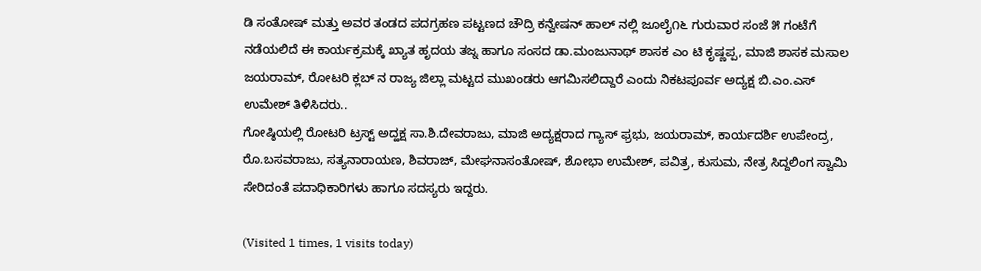ಡಿ ಸಂತೋಷ್ ಮತ್ತು ಅವರ ತಂಡದ ಪದಗ್ರಹಣ ಪಟ್ಟಣದ ಚೌದ್ರಿ ಕನ್ವೇಷನ್ ಹಾಲ್ ನಲ್ಲಿ ಜೂಲೈ೧೬ ಗುರುವಾರ ಸಂಜೆ ೫ ಗಂಟೆಗೆ ನಡೆಯಲಿದೆ ಈ ಕಾರ್ಯಕ್ರಮಕ್ಕೆ ಖ್ಯಾತ ಹೃದಯ ತಜ್ನ ಹಾಗೂ ಸಂಸದ ಡಾ.ಮಂಜುನಾಥ್ ಶಾಸಕ ಎಂ ಟಿ ಕೃಷ್ಣಪ್ಪ, ಮಾಜಿ ಶಾಸಕ ಮಸಾಲ ಜಯರಾಮ್, ರೋಟರಿ ಕ್ಲಬ್ ನ ರಾಜ್ಯ ಜಿಲ್ಲಾ ಮಟ್ಟದ ಮುಖಂಡರು ಆಗಮಿಸಲಿದ್ದಾರೆ ಎಂದು ನಿಕಟಪೂರ್ವ ಅದ್ಯಕ್ಷ ಬಿ.ಎಂ.ಎಸ್ ಉಮೇಶ್ ತಿಳಿಸಿದರು..
ಗೋಷ್ಠಿಯಲ್ಲಿ ರೋಟರಿ ಟ್ರಸ್ಟ್ ಅದ್ಹಕ್ಷ ಸಾ.ಶಿ.ದೇವರಾಜು, ಮಾಜಿ ಅದ್ಯಕ್ಷರಾದ ಗ್ಯಾಸ್ ಫ್ರಭು, ಜಯರಾಮ್, ಕಾರ್ಯದರ್ಶಿ ಉಪೇಂದ್ರ, ರೊ.ಬಸವರಾಜು, ಸತ್ಯನಾರಾಯಣ, ಶಿವರಾಜ್, ಮೇಘನಾಸಂತೋಷ್, ಶೋಭಾ ಉಮೇಶ್, ಪವಿತ್ರ, ಕುಸುಮ, ನೇತ್ರ ಸಿದ್ದಲಿಂಗ ಸ್ವಾಮಿ ಸೇರಿದಂತೆ ಪದಾಧಿಕಾರಿಗಳು ಹಾಗೂ ಸದಸ್ಯರು ಇದ್ದರು.

(Visited 1 times, 1 visits today)